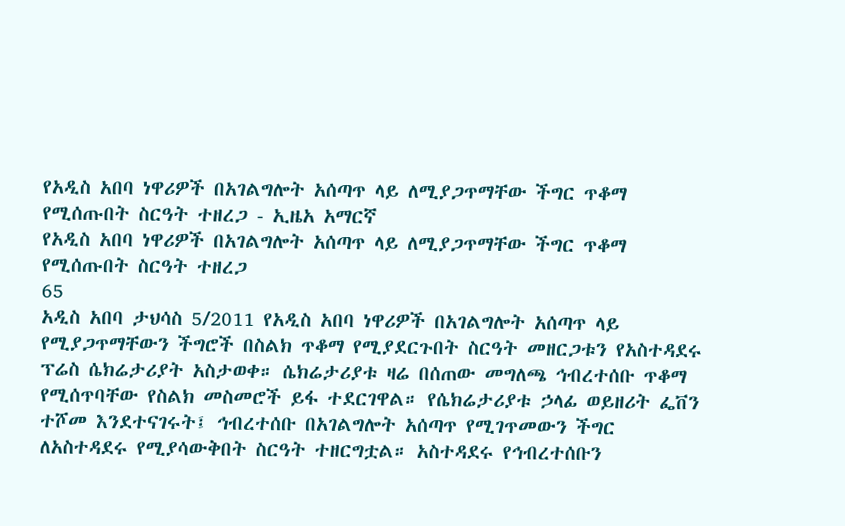የአዲስ አበባ ነዋሪዎች በአገልግሎት አሰጣጥ ላይ ለሚያጋጥማቸው ችግር ጥቆማ የሚሰጡበት ስርዓት ተዘረጋ - ኢዜአ አማርኛ
የአዲስ አበባ ነዋሪዎች በአገልግሎት አሰጣጥ ላይ ለሚያጋጥማቸው ችግር ጥቆማ የሚሰጡበት ስርዓት ተዘረጋ
65
አዲስ አበባ ታህሳስ 5/2011 የአዲስ አበባ ነዋሪዎች በአገልግሎት አሰጣጥ ላይ የሚያጋጥማቸውን ችግሮች በስልክ ጥቆማ የሚያደርጉበት ስርዓት መዘርጋቱን የአስተዳደሩ ፕሬስ ሴክሬታሪያት አስታወቀ። ሴክሬታሪያቱ ዛሬ በሰጠው መግለጫ ኅብረተሰቡ ጥቆማ የሚሰጥባቸው የስልክ መስመሮች ይፋ ተደርገዋል። የሴክሬታሪያቱ ኃላፊ ወይዘሪት ፌቨን ተሾመ እንደተናገሩት፤ ኅብረተሰቡ በአገልግሎት አሰጣጥ የሚገጥመውን ችግር ለአስተዳደሩ የሚያሳውቅበት ስርዓት ተዘርግቷል። አስተዳደሩ የኅብረተሰቡን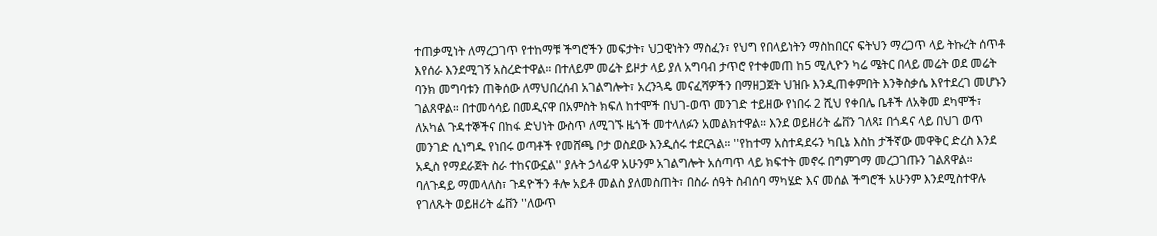ተጠቃሚነት ለማረጋገጥ የተከማቹ ችግሮችን መፍታት፣ ህጋዊነትን ማስፈን፣ የህግ የበላይነትን ማስከበርና ፍትህን ማረጋጥ ላይ ትኩረት ሰጥቶ እየሰራ እንደሚገኝ አስረድተዋል። በተለይም መሬት ይዞታ ላይ ያለ አግባብ ታጥሮ የተቀመጠ ከ5 ሚሊዮን ካሬ ሜትር በላይ መሬት ወደ መሬት ባንክ መግባቱን ጠቅሰው ለማህበረሰብ አገልግሎት፣ አረንጓዴ መናፈሻዎችን በማዘጋጀት ህዝቡ እንዲጠቀምበት እንቅስቃሴ እየተደረገ መሆኑን ገልጸዋል። በተመሳሳይ በመዲናዋ በአምስት ክፍለ ከተሞች በህገ-ወጥ መንገድ ተይዘው የነበሩ 2 ሺህ የቀበሌ ቤቶች ለአቅመ ደካሞች፣ ለአካል ጉዳተኞችና በከፋ ድህነት ውስጥ ለሚገኙ ዜጎች መተላለፉን አመልክተዋል። እንደ ወይዘሪት ፌቨን ገለጻ፤ በጎዳና ላይ በህገ ወጥ መንገድ ሲነግዱ የነበሩ ወጣቶች የመሸጫ ቦታ ወስደው እንዲሰሩ ተደርጓል። ''የከተማ አስተዳደሩን ካቢኔ እስከ ታችኛው መዋቅር ድረስ እንደ አዲስ የማደራጀት ስራ ተከናውኗል'' ያሉት ኃላፊዋ አሁንም አገልግሎት አሰጣጥ ላይ ክፍተት መኖሩ በግምገማ መረጋገጡን ገልጸዋል። ባለጉዳይ ማመላለስ፣ ጉዳዮችን ቶሎ አይቶ መልስ ያለመስጠት፣ በስራ ሰዓት ስብሰባ ማካሄድ እና መሰል ችግሮች አሁንም እንደሚስተዋሉ የገለጹት ወይዘሪት ፌቨን ''ለውጥ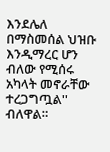እንደሌለ በማስመሰል ህዝቡ እንዲማረር ሆን ብለው የሚሰሩ አካላት መኖራቸው ተረጋግጧል'' ብለዋል።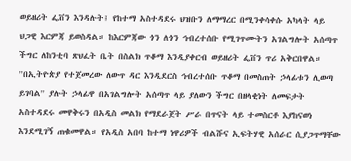ወይዘሪት ፌቨን እንዳሉት፤ የከተማ አስተዳደሩ ህዝቡን ለማማረር በሚንቀሳቀሱ አካላት ላይ ህጋዊ እርምጃ ይወስዳል። ከእርምጃው ጎን ለጎን ኅብረተሰቡ የሚገጥሙትን አገልግሎት አሰጣጥ ችግር ለከንቲባ ጽህፈት ቤት በስልክ ጥቆማ እንዲያቀርብ ወይዘሪት ፌቨን ጥሪ አቅርበዋል። ''በኢትዮጵያ የተጀመረው ለውጥ ዳር እንዲደርስ ኅብረተሰቡ ጥቆማ በመስጠት ኃላፊቱን ሊወጣ ይገባል'' ያሉት ኃላፊዋ በአገልግሎት አሰጣጥ ላይ ያለውን ችግር በዘላቂነት ለመፍታት አስተዳደሩ መዋቅሩን በአዲስ መልክ የማደራጀት ሥራ በጥናት ላይ ተመስርቶ እያከናወነ እንደሚገኝ ጠቁመዋል። የአዲስ አበባ ከተማ ነዋሪዎች ብልሹና ኢፍትሃዊ አሰራር ሲያጋጥማቸው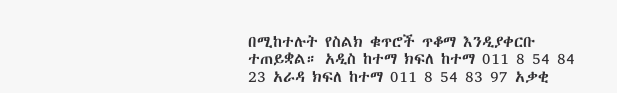በሚከተሉት የስልክ ቁጥሮች ጥቆማ እንዲያቀርቡ ተጠይቋል። አዲስ ከተማ ክፍለ ከተማ 011 8 54 84 23 አራዳ ክፍለ ከተማ 011 8 54 83 97 አቃቂ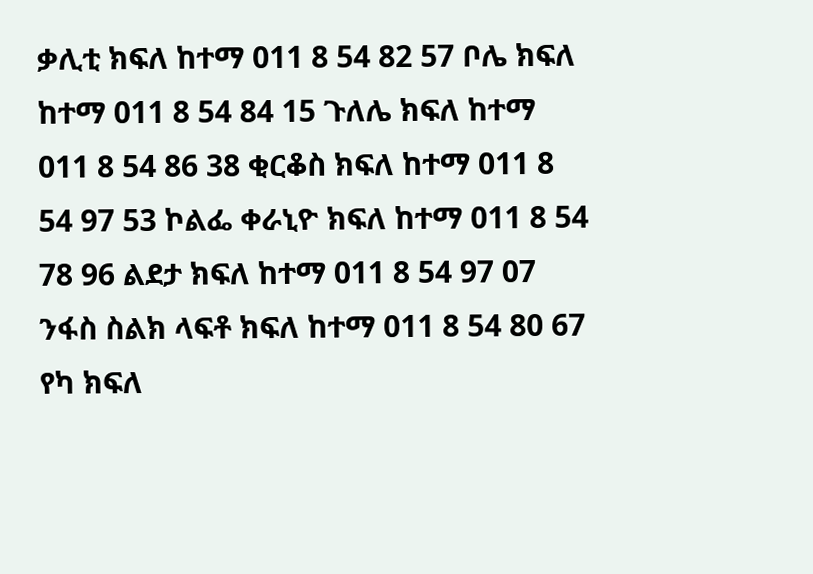ቃሊቲ ክፍለ ከተማ 011 8 54 82 57 ቦሌ ክፍለ ከተማ 011 8 54 84 15 ጉለሌ ክፍለ ከተማ 011 8 54 86 38 ቂርቆስ ክፍለ ከተማ 011 8 54 97 53 ኮልፌ ቀራኒዮ ክፍለ ከተማ 011 8 54 78 96 ልደታ ክፍለ ከተማ 011 8 54 97 07 ንፋስ ስልክ ላፍቶ ክፍለ ከተማ 011 8 54 80 67 የካ ክፍለ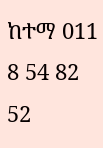ከተማ 011 8 54 82 52